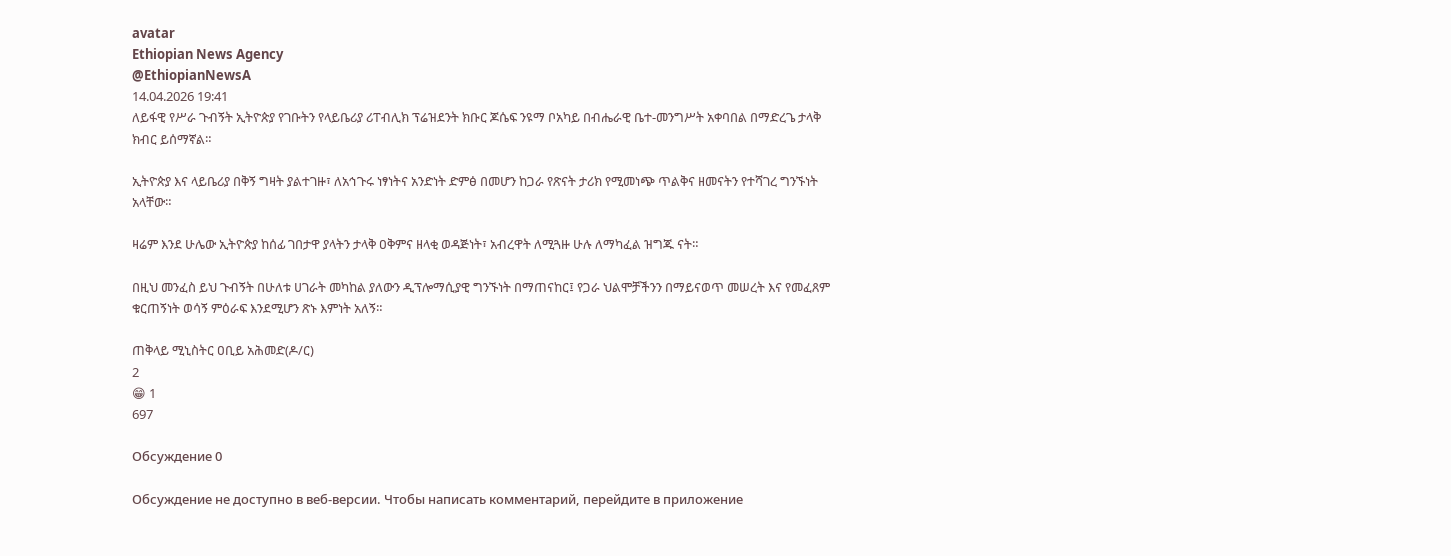avatar
Ethiopian News Agency
@EthiopianNewsA
14.04.2026 19:41
ለይፋዊ የሥራ ጉብኝት ኢትዮጵያ የገቡትን የላይቤሪያ ሪፐብሊክ ፕሬዝደንት ክቡር ጆሴፍ ንዩማ ቦአካይ በብሔራዊ ቤተ-መንግሥት አቀባበል በማድረጌ ታላቅ ክብር ይሰማኛል።

ኢትዮጵያ እና ላይቤሪያ በቅኝ ግዛት ያልተገዙ፣ ለአኅጉሩ ነፃነትና አንድነት ድምፅ በመሆን ከጋራ የጽናት ታሪክ የሚመነጭ ጥልቅና ዘመናትን የተሻገረ ግንኙነት አላቸው።

ዛሬም እንደ ሁሌው ኢትዮጵያ ከሰፊ ገበታዋ ያላትን ታላቅ ዐቅምና ዘላቂ ወዳጅነት፣ አብረዋት ለሚጓዙ ሁሉ ለማካፈል ዝግጁ ናት።

በዚህ መንፈስ ይህ ጉብኝት በሁለቱ ሀገራት መካከል ያለውን ዲፕሎማሲያዊ ግንኙነት በማጠናከር፤ የጋራ ህልሞቻችንን በማይናወጥ መሠረት እና የመፈጸም ቁርጠኝነት ወሳኝ ምዕራፍ እንደሚሆን ጽኑ እምነት አለኝ።

ጠቅላይ ሚኒስትር ዐቢይ አሕመድ(ዶ/ር)
2
😁 1
697

Обсуждение 0

Обсуждение не доступно в веб-версии. Чтобы написать комментарий, перейдите в приложение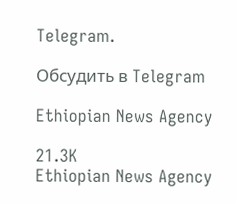Telegram.

Обсудить в Telegram

Ethiopian News Agency

21.3K
Ethiopian News Agency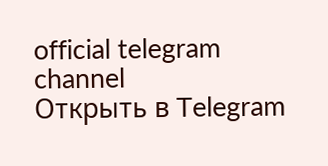official telegram channel
Открыть в Telegram